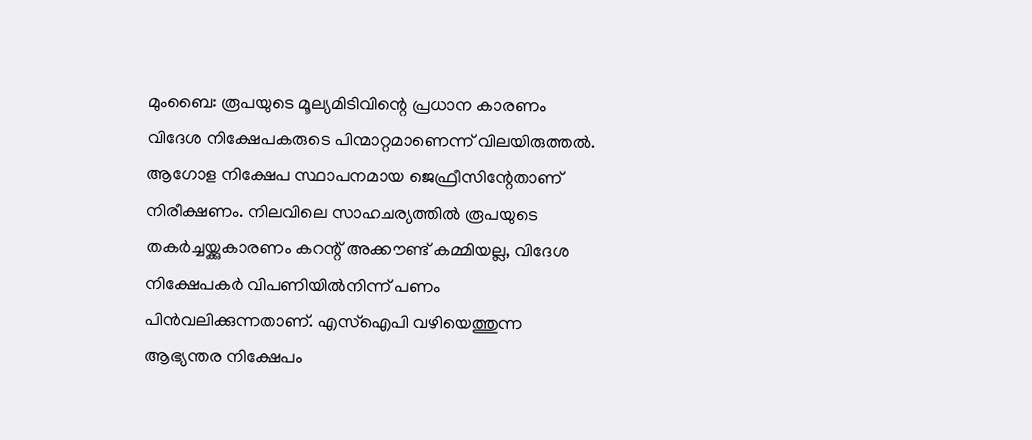മുംബൈ: രൂപയുടെ മൂല്യമിടിവിന്റെ പ്രധാന കാരണം വിദേശ നിക്ഷേപകരുടെ പിന്മാറ്റമാണെന്ന് വിലയിരുത്തൽ. ആഗോള നിക്ഷേപ സ്ഥാപനമായ ജെഫ്രീസിന്റേതാണ് നിരീക്ഷണം. നിലവിലെ സാഹചര്യത്തിൽ രൂപയുടെ തകർച്ചയ്ക്കുകാരണം കറന്റ് അക്കൗണ്ട് കമ്മിയല്ല, വിദേശ നിക്ഷേപകർ വിപണിയിൽനിന്ന് പണം പിൻവലിക്കുന്നതാണ്. എസ്ഐപി വഴിയെത്തുന്ന ആഭ്യന്തര നിക്ഷേപം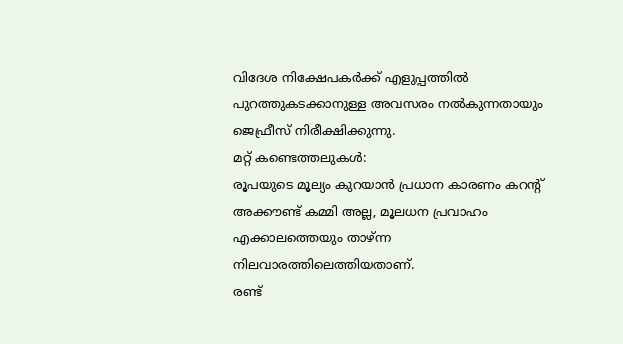വിദേശ നിക്ഷേപകർക്ക് എളുപ്പത്തിൽ പുറത്തുകടക്കാനുള്ള അവസരം നൽകുന്നതായും ജെഫ്രീസ് നിരീക്ഷിക്കുന്നു.
മറ്റ് കണ്ടെത്തലുകൾ:
രൂപയുടെ മൂല്യം കുറയാൻ പ്രധാന കാരണം കറന്റ് അക്കൗണ്ട് കമ്മി അല്ല, മൂലധന പ്രവാഹം എക്കാലത്തെയും താഴ്ന്ന നിലവാരത്തിലെത്തിയതാണ്.
രണ്ട്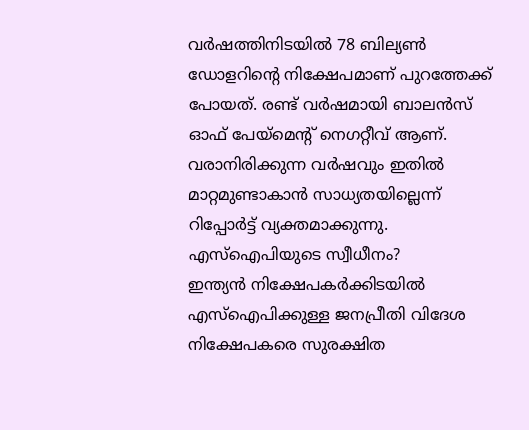വർഷത്തിനിടയിൽ 78 ബില്യൺ ഡോളറിന്റെ നിക്ഷേപമാണ് പുറത്തേക്ക് പോയത്. രണ്ട് വർഷമായി ബാലൻസ് ഓഫ് പേയ്മെന്റ് നെഗറ്റീവ് ആണ്. വരാനിരിക്കുന്ന വർഷവും ഇതിൽ മാറ്റമുണ്ടാകാൻ സാധ്യതയില്ലെന്ന് റിപ്പോർട്ട് വ്യക്തമാക്കുന്നു.
എസ്ഐപിയുടെ സ്വീധീനം?
ഇന്ത്യൻ നിക്ഷേപകർക്കിടയിൽ എസ്ഐപിക്കുള്ള ജനപ്രീതി വിദേശ നിക്ഷേപകരെ സുരക്ഷിത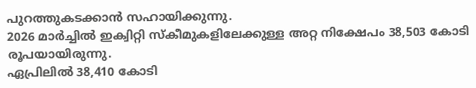പുറത്തുകടക്കാൻ സഹായിക്കുന്നു.
2026 മാർച്ചിൽ ഇക്വിറ്റി സ്കീമുകളിലേക്കുള്ള അറ്റ നിക്ഷേപം 38,503 കോടി രൂപയായിരുന്നു.
ഏപ്രിലിൽ 38,410 കോടി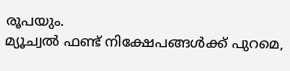രൂപയും.
മ്യൂച്വൽ ഫണ്ട് നിക്ഷേപങ്ങൾക്ക് പുറമെ,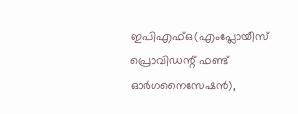ഇപിഎഫ്ഒ(എംപ്ലോയീസ് പ്രൊവിഡന്റ് ഫണ്ട് ഓർഗനൈസേഷൻ),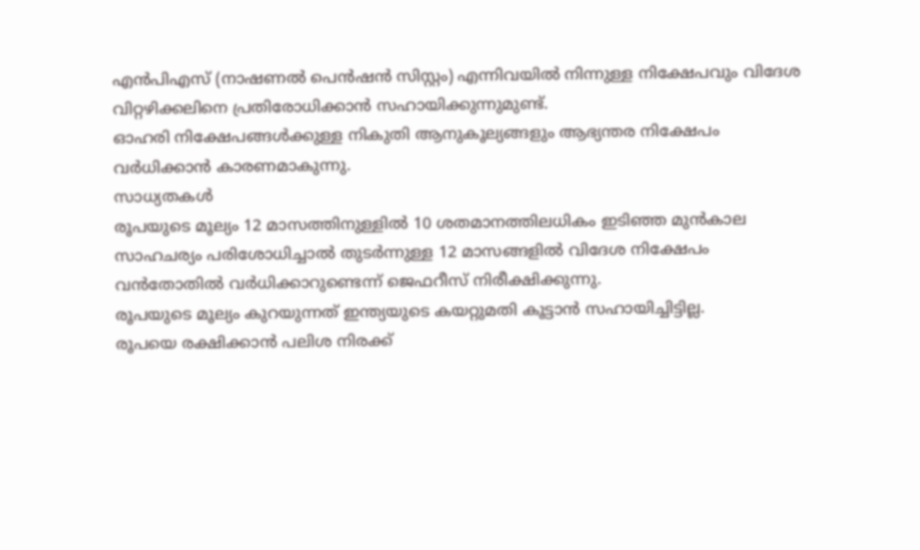എൻപിഎസ് (നാഷണൽ പെൻഷൻ സിസ്റ്റം) എന്നിവയിൽ നിന്നുള്ള നിക്ഷേപവും വിദേശ വിറ്റഴിക്കലിനെ പ്രതിരോധിക്കാൻ സഹായിക്കുന്നുമുണ്ട്.
ഓഹരി നിക്ഷേപങ്ങൾക്കുള്ള നികുതി ആനുകൂല്യങ്ങളും ആഭ്യന്തര നിക്ഷേപം വർധിക്കാൻ കാരണമാകുന്നു.
സാധ്യതകൾ
രൂപയുടെ മൂല്യം 12 മാസത്തിനുള്ളിൽ 10 ശതമാനത്തിലധികം ഇടിഞ്ഞ മുൻകാല സാഹചര്യം പരിശോധിച്ചാൽ തുടർന്നുള്ള 12 മാസങ്ങളിൽ വിദേശ നിക്ഷേപം വൻതോതിൽ വർധിക്കാറുണ്ടെന്ന് ജെഫറീസ് നിരീക്ഷിക്കുന്നു.
രൂപയുടെ മൂല്യം കുറയുന്നത് ഇന്ത്യയുടെ കയറ്റുമതി കൂട്ടാൻ സഹായിച്ചിട്ടില്ല.
രൂപയെ രക്ഷിക്കാൻ പലിശ നിരക്ക്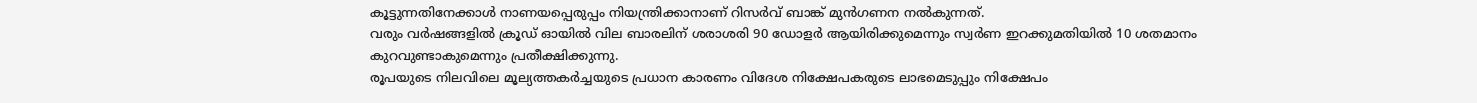കൂട്ടുന്നതിനേക്കാൾ നാണയപ്പെരുപ്പം നിയന്ത്രിക്കാനാണ് റിസർവ് ബാങ്ക് മുൻഗണന നൽകുന്നത്.
വരും വർഷങ്ങളിൽ ക്രൂഡ് ഓയിൽ വില ബാരലിന് ശരാശരി 90 ഡോളർ ആയിരിക്കുമെന്നും സ്വർണ ഇറക്കുമതിയിൽ 10 ശതമാനം കുറവുണ്ടാകുമെന്നും പ്രതീക്ഷിക്കുന്നു.
രൂപയുടെ നിലവിലെ മൂല്യത്തകർച്ചയുടെ പ്രധാന കാരണം വിദേശ നിക്ഷേപകരുടെ ലാഭമെടുപ്പും നിക്ഷേപം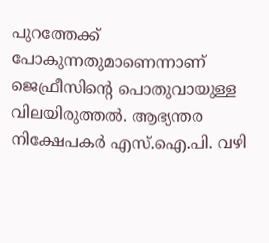പുറത്തേക്ക് പോകുന്നതുമാണെന്നാണ് ജെഫ്രീസിന്റെ പൊതുവായുള്ള വിലയിരുത്തൽ. ആഭ്യന്തര നിക്ഷേപകർ എസ്.ഐ.പി. വഴി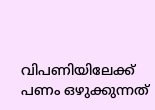വിപണിയിലേക്ക് പണം ഒഴുക്കുന്നത്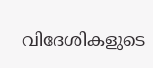വിദേശികളുടെ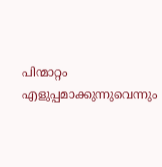പിന്മാറ്റം എളുപ്പമാക്കുന്നുവെന്നും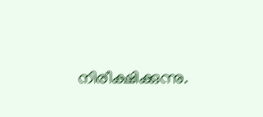നിരീക്ഷിക്കുന്നു.